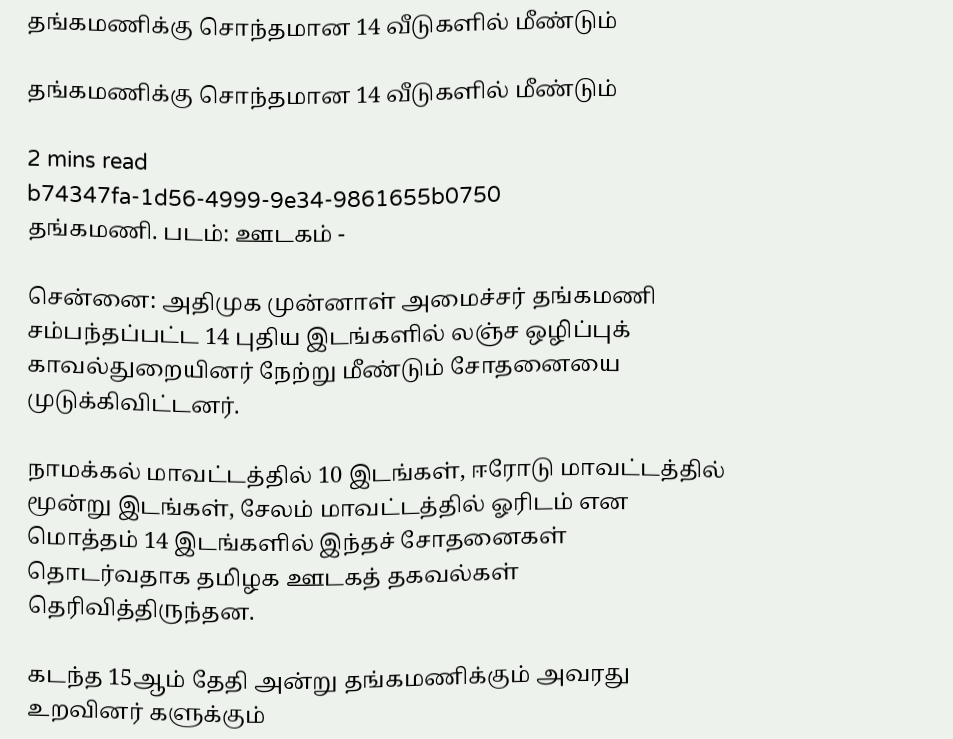தங்கமணிக்கு சொந்தமான 14 வீடுகளில் மீண்டும்

தங்கமணிக்கு சொந்தமான 14 வீடுகளில் மீண்டும்

2 mins read
b74347fa-1d56-4999-9e34-9861655b0750
தங்கமணி. படம்: ஊடகம் -

சென்னை: அதிமுக முன்னாள் அமைச்சர் தங்கமணி சம்பந்தப்பட்ட 14 புதிய இடங்களில் லஞ்ச ஒழிப்புக் காவல்துறையினர் நேற்று மீண்டும் சோதனையை முடுக்கிவிட்டனர்.

நாமக்கல் மாவட்டத்தில் 10 இடங்கள், ஈரோடு மாவட்டத்தில் மூன்று இடங்கள், சேலம் மாவட்டத்தில் ஓரிடம் என மொத்தம் 14 இடங்களில் இந்தச் சோதனைகள் தொடர்வதாக தமிழக ஊடகத் தகவல்கள் தெரிவித்திருந்தன.

கடந்த 15ஆம் தேதி அன்று தங்கமணிக்கும் அவரது உறவினர் களுக்கும்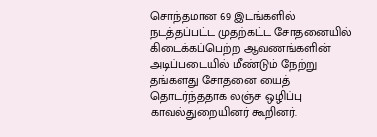சொந்தமான 69 இடங்களில் நடத்தப்பட்ட முதற்கட்ட சோதனையில் கிடைக்கப்பெற்ற ஆவணங்களின் அடிப்படையில் மீண்டும் நேற்று தங்களது சோதனை யைத் தொடர்ந்ததாக லஞ்ச ஒழிப்பு காவல்துறையினர் கூறினர்.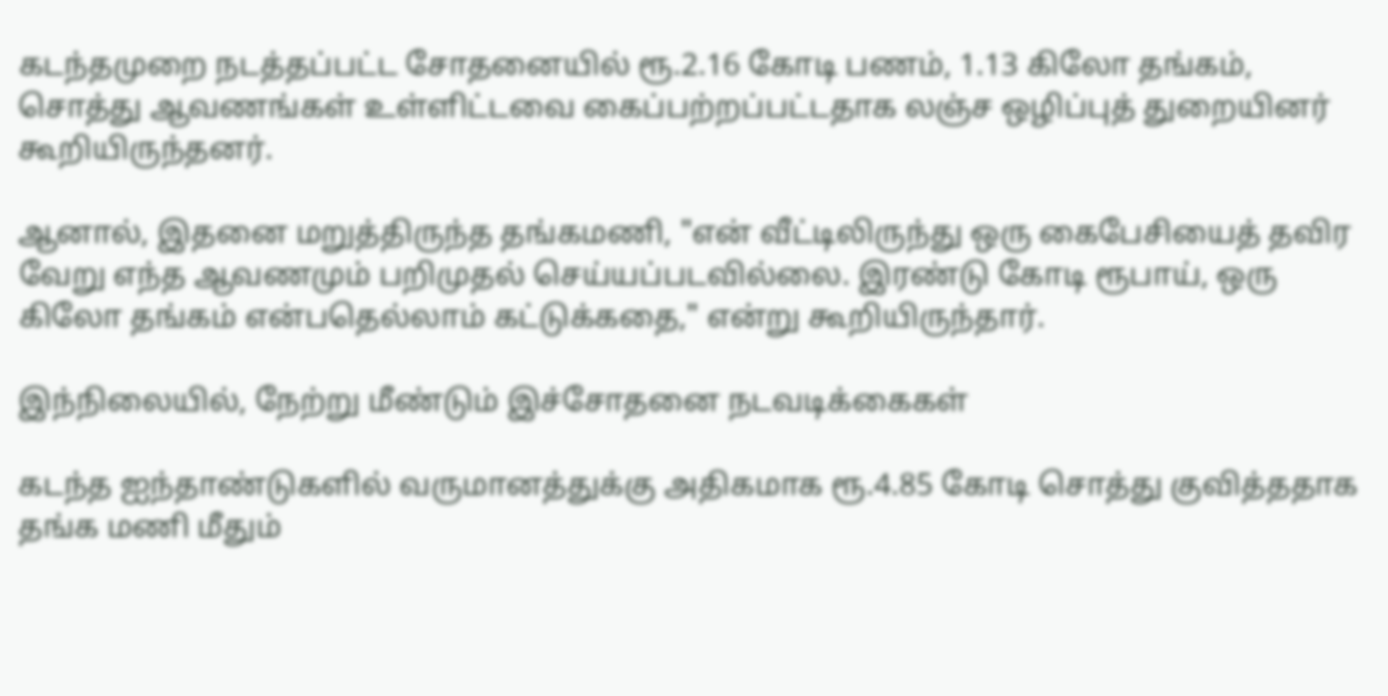கடந்தமுறை நடத்தப்பட்ட சோதனையில் ரூ.2.16 கோடி பணம், 1.13 கிலோ தங்கம், சொத்து ஆவணங்கள் உள்ளிட்டவை கைப்பற்றப்பட்டதாக லஞ்ச ஒழிப்புத் துறையினர் கூறியிருந்தனர்.

ஆனால், இதனை மறுத்திருந்த தங்கமணி, "என் வீட்டிலிருந்து ஒரு கைபேசியைத் தவிர வேறு எந்த ஆவணமும் பறிமுதல் செய்யப்படவில்லை. இரண்டு கோடி ரூபாய், ஒரு கிலோ தங்கம் என்பதெல்லாம் கட்டுக்கதை," என்று கூறியிருந்தார்.

இந்நிலையில், நேற்று மீண்டும் இச்சோதனை நடவடிக்கைகள்

கடந்த ஐந்தாண்டுகளில் வருமானத்துக்கு அதிகமாக ரூ.4.85 கோடி சொத்து குவித்ததாக தங்க மணி மீதும்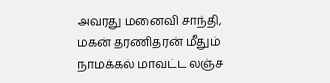அவரது மனைவி சாந்தி, மகன் தரணிதரன் மீதும் நாமக்கல் மாவட்ட லஞ்ச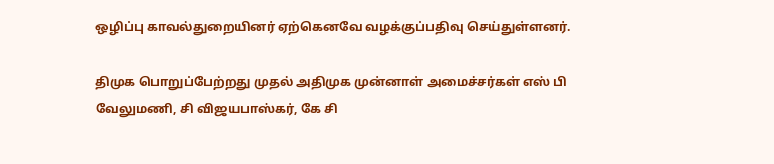ஒழிப்பு காவல்துறையினர் ஏற்கெனவே வழக்குப்பதிவு செய்துள்ளனர்.

திமுக பொறுப்பேற்றது முதல் அதிமுக முன்னாள் அமைச்சர்கள் எஸ் பி வேலுமணி, சி விஜயபாஸ்கர், கே சி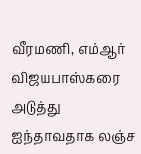வீரமணி, எம்ஆர் விஜயபாஸ்கரை அடுத்து ஐந்தாவதாக லஞ்ச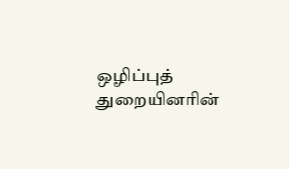ஒழிப்புத் துறையினரின்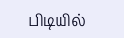பிடியில்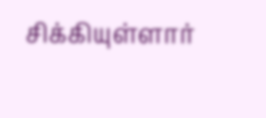சிக்கியுள்ளார்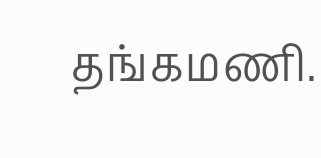தங்கமணி.